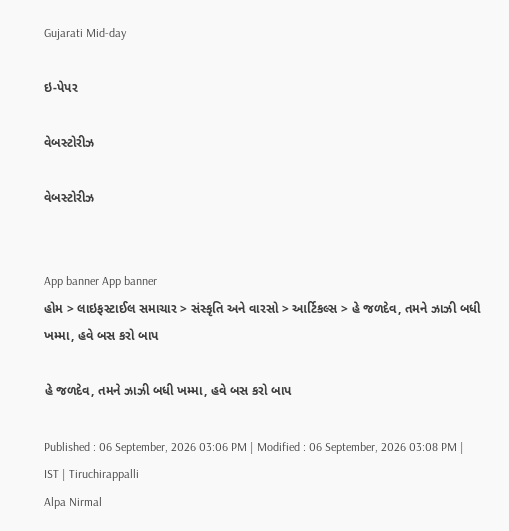Gujarati Mid-day

ઇ-પેપર

વેબસ્ટોરીઝ

વેબસ્ટોરીઝ


App banner App banner
હોમ > લાઇફસ્ટાઈલ સમાચાર > સંસ્કૃતિ અને વારસો > આર્ટિકલ્સ > હે જળદેવ, તમને ઝાઝી બધી ખમ્મા, હવે બસ કરો બાપ

હે જળદેવ, તમને ઝાઝી બધી ખમ્મા, હવે બસ કરો બાપ

Published : 06 September, 2026 03:06 PM | Modified : 06 September, 2026 03:08 PM | IST | Tiruchirappalli
Alpa Nirmal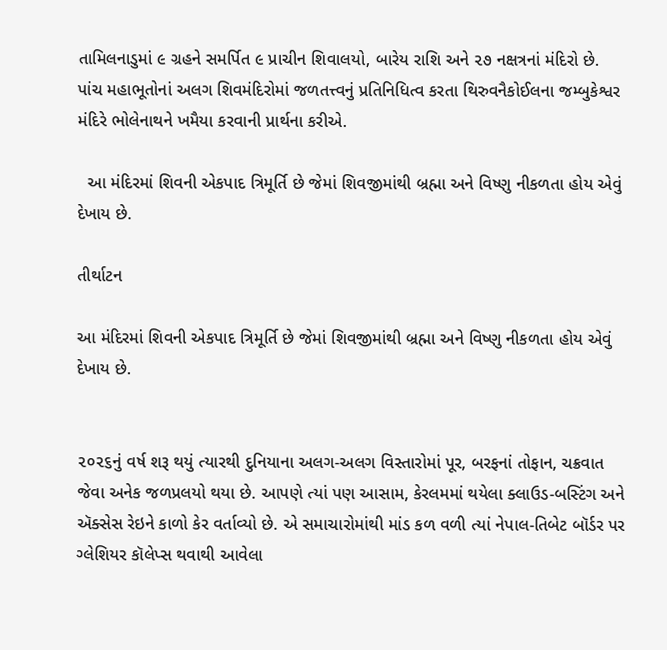તામિલનાડુમાં ૯ ગ્રહને સમર્પિત ૯ પ્રાચીન શિવાલયો, બારેય રાશિ અને ૨૭ નક્ષત્રનાં મંદિરો છે. પાંચ મહાભૂતોનાં અલગ શિવમંદિરોમાં જળતત્ત્વનું પ્રતિનિધિત્વ કરતા થિરુવનૈકોઈલના જમ્બુકેશ્વર મંદિરે ભોલેનાથને ખમૈયા કરવાની પ્રાર્થના કરીએ.

  આ મંદિરમાં શિવની એકપાદ ત્રિમૂર્તિ છે જેમાં શિવજીમાંથી બ્રહ્મા અને વિષ્ણુ નીકળતા હોય એવું દેખાય છે.

તીર્થાટન

આ મંદિરમાં શિવની એકપાદ ત્રિમૂર્તિ છે જેમાં શિવજીમાંથી બ્રહ્મા અને વિષ્ણુ નીકળતા હોય એવું દેખાય છે.


૨૦૨૬નું વર્ષ શરૂ થયું ત્યારથી દુનિયાના અલગ-અલગ વિસ્તારોમાં પૂર, બરફનાં તોફાન, ચક્રવાત જેવા અનેક જળપ્રલયો થયા છે. આપણે ત્યાં પણ આસામ, કેરલમમાં થયેલા ક્લાઉડ-બસ્ટિંગ અને ઍક્સેસ રેઇને કાળો કેર વર્તાવ્યો છે. એ સમાચારોમાંથી માંડ કળ વળી ત્યાં નેપાલ-તિબેટ બૉર્ડર પર ગ્લેશિયર કૉલેપ્સ થવાથી આવેલા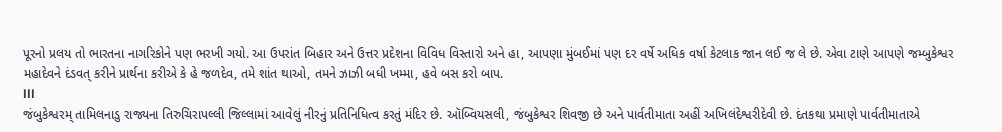પૂરનો પ્રલય તો ભારતના નાગરિકોને પણ ભરખી ગયો. આ ઉપરાંત બિહાર અને ઉત્તર પ્રદેશના વિવિધ વિસ્તારો અને હા, આપણા મુંબઈમાં પણ દર વર્ષે અધિક વર્ષા કેટલાક જાન લઈ જ લે છે. એવા ટાણે આપણે જમ્બુકેશ્વર મહાદેવને દંડવત્ કરીને પ્રાર્થના કરીએ કે હે જળદેવ, તમે શાંત થાઓ, તમને ઝાઝી બધી ખમ્મા, હવે બસ કરો બાપ.
lll
જંબુકેશ્વરમ્ તામિલનાડુ રાજ્યના તિરુચિરાપલ્લી જિલ્લામાં આવેલું નીરનું પ્રતિનિધિત્વ કરતું મંદિર છે. ઑબ્વિયસલી, જંબુકેશ્વર શિવજી છે અને પાર્વતીમાતા અહીં અખિલંદેશ્વરીદેવી છે. દંતકથા પ્રમાણે પાર્વતીમાતાએ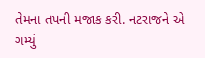તેમના તપની મજાક કરી. નટરાજને એ ગમ્યું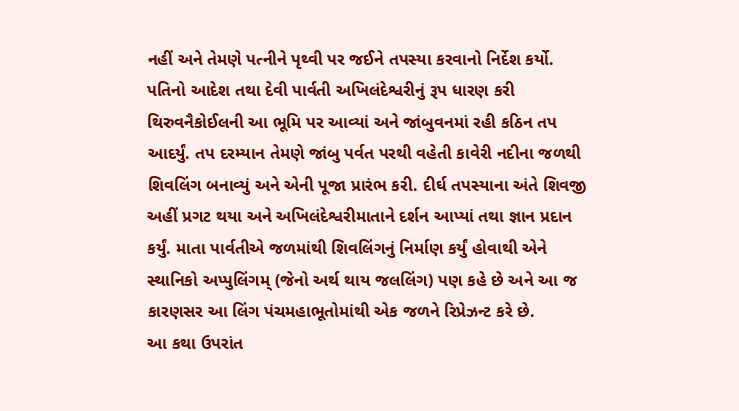નહીં અને તેમણે પત્નીને પૃથ્વી પર જઈને તપસ્યા કરવાનો નિર્દેશ કર્યો. પતિનો આદેશ તથા દેવી પાર્વતી અખિલંદેશ્વરીનું રૂપ ધારણ કરી થિરુવનૈકોઈલની આ ભૂમિ પર આવ્યાં અને જાંબુવનમાં રહી કઠિન તપ આદર્યું. તપ દરમ્યાન તેમણે જાંબુ પર્વત પરથી વહેતી કાવેરી નદીના જળથી શિવલિંગ બનાવ્યું અને એની પૂજા પ્રારંભ કરી. દીર્ઘ તપસ્યાના અંતે શિવજી અહીં પ્રગટ થયા અને અખિલંદેશ્વરીમાતાને દર્શન આપ્યાં તથા જ્ઞાન પ્રદાન કર્યું. માતા પાર્વતીએ જળમાંથી શિવલિંગનું નિર્માણ કર્યું હોવાથી એને સ્થાનિકો અપ્પુલિંગમ્ (જેનો અર્થ થાય જલલિંગ) પણ કહે છે અને આ જ કારણસર આ લિંગ પંચમહાભૂતોમાંથી એક જળને રિપ્રેઝન્ટ કરે છે.
આ કથા ઉપરાંત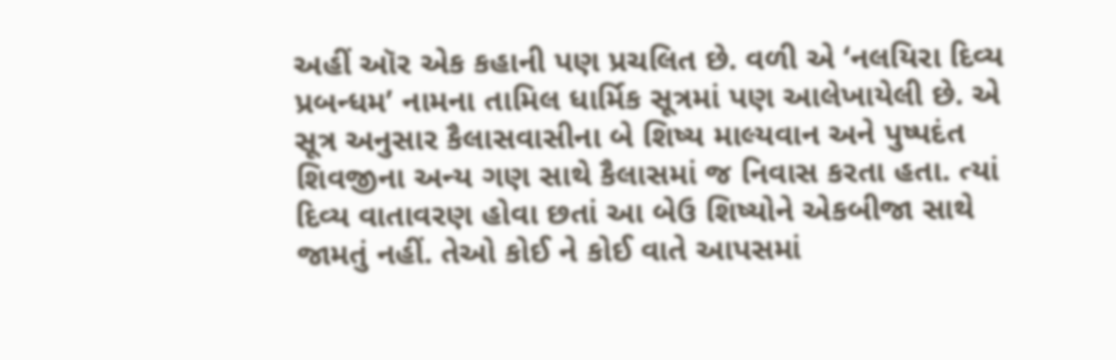અહીં ઑર એક કહાની પણ પ્રચલિત છે. વળી એ ‘નલયિરા દિવ્ય પ્રબન્ધમ’ નામના તામિલ ધાર્મિક સૂત્રમાં પણ આલેખાયેલી છે. એ સૂત્ર અનુસાર કૈલાસવાસીના બે શિષ્ય માલ્યવાન અને પુષ્પદંત શિવજીના અન્ય ગણ સાથે કૈલાસમાં જ નિવાસ કરતા હતા. ત્યાં દિવ્ય વાતાવરણ હોવા છતાં આ બેઉ શિષ્યોને એકબીજા સાથે જામતું નહીં. તેઓ કોઈ ને કોઈ વાતે આપસમાં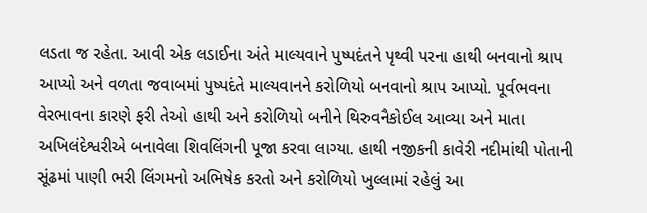લડતા જ રહેતા. આવી એક લડાઈના અંતે માલ્યવાને પુષ્પદંતને પૃથ્વી પરના હાથી બનવાનો શ્રાપ આપ્યો અને વળતા જવાબમાં પુષ્પદંતે માલ્યવાનને કરોળિયો બનવાનો શ્રાપ આપ્યો. પૂર્વભવના વેરભાવના કારણે ફરી તેઓ હાથી અને કરોળિયો બનીને થિરુવનૈકોઈલ આવ્યા અને માતા અખિલંદેશ્વરીએ બનાવેલા શિવલિંગની પૂજા કરવા લાગ્યા. હાથી નજીકની કાવેરી નદીમાંથી પોતાની સૂંઢમાં પાણી ભરી લિંગમનો અભિષેક કરતો અને કરોળિયો ખુલ્લામાં રહેલું આ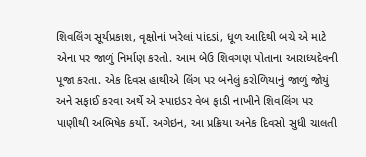શિવલિંગ સૂર્યપ્રકાશ, વૃક્ષોનાં ખરેલાં પાંદડાં, ધૂળ આદિથી બચે એ માટે એના પર જાળું નિર્માણ કરતો. આમ બેઉ શિવગણ પોતાના આરાધ્યદેવની પૂજા કરતા. એક દિવસ હાથીએ લિંગ પર બનેલું કરોળિયાનું જાળું જોયું અને સફાઈ કરવા અર્થે એ સ્પાઇડર વેબ ફાડી નાખીને શિવલિંગ પર પાણીથી અભિષેક કર્યો. અગેઇન, આ પ્રક્રિયા અનેક દિવસો સુધી ચાલતી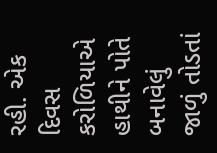રહી. એક દિવસ કરોળિયાએ હાથીને પોતે બનાવેલું જાળું તોડતાં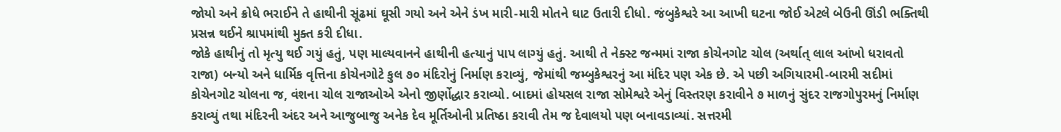જોયો અને ક્રોધે ભરાઈને તે હાથીની સૂંઢમાં ઘૂસી ગયો અને એને ડંખ મારી-મારી મોતને ઘાટ ઉતારી દીધો. જંબુકેશ્વરે આ આખી ઘટના જોઈ એટલે બેઉની ઊંડી ભક્તિથી પ્રસન્ન થઈને શ્રાપમાંથી મુક્ત કરી દીધા.
જોકે હાથીનું તો મૃત્યુ થઈ ગયું હતું, પણ માલ્યવાનને હાથીની હત્યાનું પાપ લાગ્યું હતું. આથી તે નેક્સ્ટ જન્મમાં રાજા કોચેનગોટ ચોલ (અર્થાત્ લાલ આંખો ધરાવતો રાજા) બન્યો અને ધાર્મિક વૃત્તિના કોચેનગોટે કુલ ૭૦ મંદિરોનું નિર્માણ કરાવ્યું, જેમાંથી જમ્બુકેશ્વરનું આ મંદિર પણ એક છે. એ પછી અગિયારમી-બારમી સદીમાં કોચેનગોટ ચોલના જ, વંશના ચોલ રાજાઓએ એનો જીર્ણોદ્ધાર કરાવ્યો. બાદમાં હોયસલ રાજા સોમેશ્વરે એનું વિસ્તરણ કરાવીને ૭ માળનું સુંદર રાજગોપુરમનું નિર્માણ કરાવ્યું તથા મંદિરની અંદર અને આજુબાજુ અનેક દેવ મૂર્તિઓની પ્રતિષ્ઠા કરાવી તેમ જ દેવાલયો પણ બનાવડાવ્યાં. સત્તરમી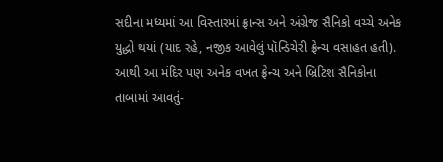સદીના મધ્યમાં આ વિસ્તારમાં ફ્રાન્સ અને અંગ્રેજ સૈનિકો વચ્ચે અનેક યુદ્ધો થયાં (યાદ રહે, નજીક આવેલું પૉન્ડિચેરી ફ્રેન્ચ વસાહત હતી). આથી આ મંદિર પણ અનેક વખત ફ્રેન્ચ અને બ્રિટિશ સૈનિકોના તાબામાં આવતું-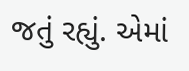જતું રહ્યું. એમાં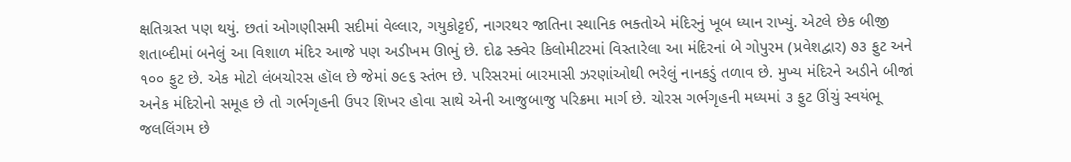ક્ષતિગ્રસ્ત પણ થયું. છતાં ઓગણીસમી સદીમાં વેલ્લાર, ગયુકોટ્ટઈ, નાગરથર જાતિના સ્થાનિક ભક્તોએ મંદિરનું ખૂબ ધ્યાન રાખ્યું. એટલે છેક બીજી શતાબ્દીમાં બનેલું આ વિશાળ મંદિર આજે પણ અડીખમ ઊભું છે. દોઢ સ્ક્વેર કિલોમીટરમાં વિસ્તારેલા આ મંદિરનાં બે ગોપુરમ (પ્રવેશદ્વાર) ૭૩ ફુટ અને ૧૦૦ ફુટ છે. એક મોટો લંબચોરસ હૉલ છે જેમાં ૭૯૬ સ્તંભ છે. પરિસરમાં બારમાસી ઝરણાંઓથી ભરેલું નાનકડું તળાવ છે. મુખ્ય મંદિરને અડીને બીજાં અનેક મંદિરોનો સમૂહ છે તો ગર્ભગૃહની ઉપર શિખર હોવા સાથે એની આજુબાજુ પરિક્રમા માર્ગ છે. ચોરસ ગર્ભગૃહની મધ્યમાં ૩ ફુટ ઊંચું સ્વયંભૂ જલલિંગમ છે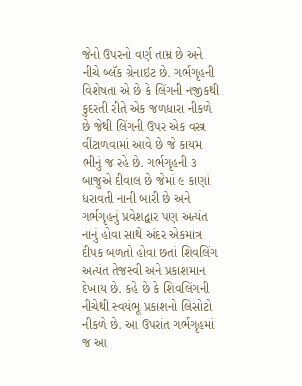જેનો ઉપરનો વર્ણ તામ્ર છે અને નીચે બ્લૅક ગ્રેનાઇટ છે. ગર્ભગૃહની વિશેષતા એ છે કે લિંગની નજીકથી કુદરતી રીતે એક જળધારા નીકળે છે જેથી લિંગની ઉપર એક વસ્ત્ર વીંટાળવામાં આવે છે જે કાયમ ભીનું જ રહે છે. ગર્ભગૃહની ૩ બાજુએ દીવાલ છે જેમાં ૯ કાણાં ધરાવતી નાની બારી છે અને ગર્ભગૃહનું પ્રવેશદ્વાર પણ અત્યંત નાનું હોવા સાથે અંદર એકમાત્ર દીપક બળતો હોવા છતાં શિવલિંગ અત્યંત તેજસ્વી અને પ્રકાશમાન દેખાય છે. કહે છે કે શિવલિંગની નીચેથી સ્વયંભૂ પ્રકાશનો લિસોટો નીકળે છે. આ ઉપરાંત ગર્ભગૃહમાં જ આ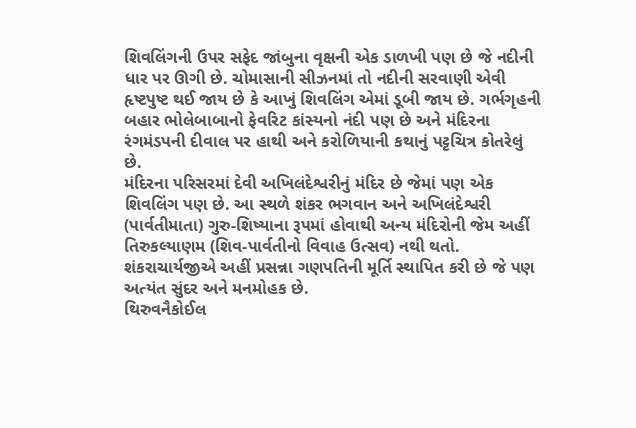શિવલિંગની ઉપર સફેદ જાંબુના વૃક્ષની એક ડાળખી પણ છે જે નદીની ધાર પર ઊગી છે. ચોમાસાની સીઝનમાં તો નદીની સરવાણી એવી હૃષ્ટપુષ્ટ થઈ જાય છે કે આખું શિવલિંગ એમાં ડૂબી જાય છે. ગર્ભગૃહની બહાર ભોલેબાબાનો ફેવરિટ કાંસ્યનો નંદી પણ છે અને મંદિરના રંગમંડપની દીવાલ પર હાથી અને કરોળિયાની કથાનું પટ્ટચિત્ર કોતરેલું છે.
મંદિરના પરિસરમાં દેવી અખિલંદેશ્વરીનું મંદિર છે જેમાં પણ એક શિવલિંગ પણ છે. આ સ્થળે શંકર ભગવાન અને અખિલંદેશ્વરી (પાર્વતીમાતા) ગુરુ-શિષ્યાના રૂપમાં હોવાથી અન્ય મંદિરોની જેમ અહીં તિરુકલ્યાણમ (શિવ-પાર્વતીનો વિવાહ ઉત્સવ) નથી થતો. શંકરાચાર્યજીએ અહીં પ્રસન્ના ગણપતિની મૂર્તિ સ્થાપિત કરી છે જે પણ અત્યંત સુંદર અને મનમોહક છે.
થિરુવનૈકોઈલ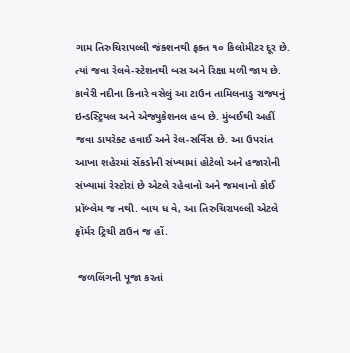ગામ તિરુચિરાપલ્લી જંક્શનથી ફક્ત ૧૦ કિલોમીટર દૂર છે. ત્યાં જવા રેલવે-સ્ટેશનથી બસ અને રિક્ષા મળી જાય છે. કાવેરી નદીના કિનારે વસેલું આ ટાઉન તામિલનાડુ રાજ્યનું ઇન્ડસ્ટ્રિયલ અને એજ્યુકેશનલ હબ છે. મુંબઈથી અહીં જવા ડાયરેક્ટ હવાઈ અને રેલ-સર્વિસ છે. આ ઉપરાંત આખા શહેરમાં સેંકડોની સંખ્યામાં હોટેલો અને હજારોની સંખ્યામાં રેસ્ટોરાં છે એટલે રહેવાનો અને જમવાનો કોઈ પ્રૉબ્લેમ જ નથી. બાય ધ વે, આ તિરુચિરાપલ્લી એટલે ફૉર્મર ટ્રિચી ટાઉન જ હોં.

 જળલિંગની પૂજા કરતાં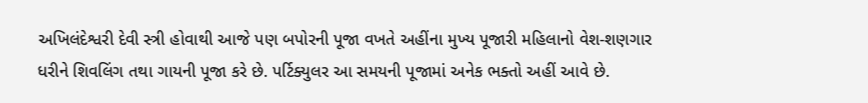અખિલંદેશ્વરી દેવી સ્ત્રી હોવાથી આજે પણ બપોરની પૂજા વખતે અહીંના મુખ્ય પૂજારી મહિલાનો વેશ-શણગાર ધરીને શિવલિંગ તથા ગાયની પૂજા કરે છે. પર્ટિક્યુલર આ સમયની પૂજામાં અનેક ભક્તો અહીં આવે છે.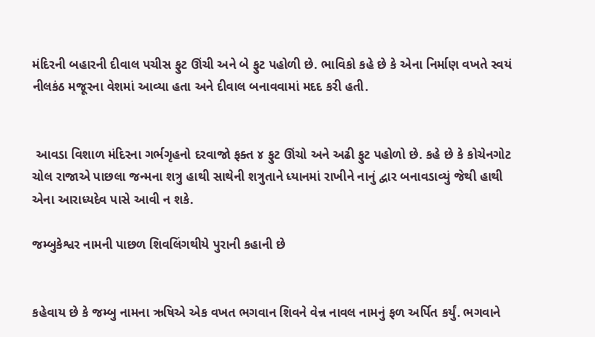મંદિરની બહારની દીવાલ પચીસ ફુટ ઊંચી અને બે ફુટ પહોળી છે. ભાવિકો કહે છે કે એના નિર્માણ વખતે સ્વયં નીલકંઠ મજૂરના વેશમાં આવ્યા હતા અને દીવાલ બનાવવામાં મદદ કરી હતી.


 આવડા વિશાળ મંદિરના ગર્ભગૃહનો દરવાજો ફક્ત ૪ ફુટ ઊંચો અને અઢી ફુટ પહોળો છે. કહે છે કે કોચેનગોટ ચોલ રાજાએ પાછલા જન્મના શત્રુ હાથી સાથેની શત્રુતાને ધ્યાનમાં રાખીને નાનું દ્વાર બનાવડાવ્યું જેથી હાથી એના આરાધ્યદેવ પાસે આવી ન શકે.

જમ્બુકેશ્વર નામની પાછળ શિવલિંગથીયે પુરાની કહાની છે


કહેવાય છે કે જમ્બુ નામના ઋષિએ એક વખત ભગવાન શિવને વેન્ન નાવલ નામનું ફળ અર્પિત કર્યું. ભગવાને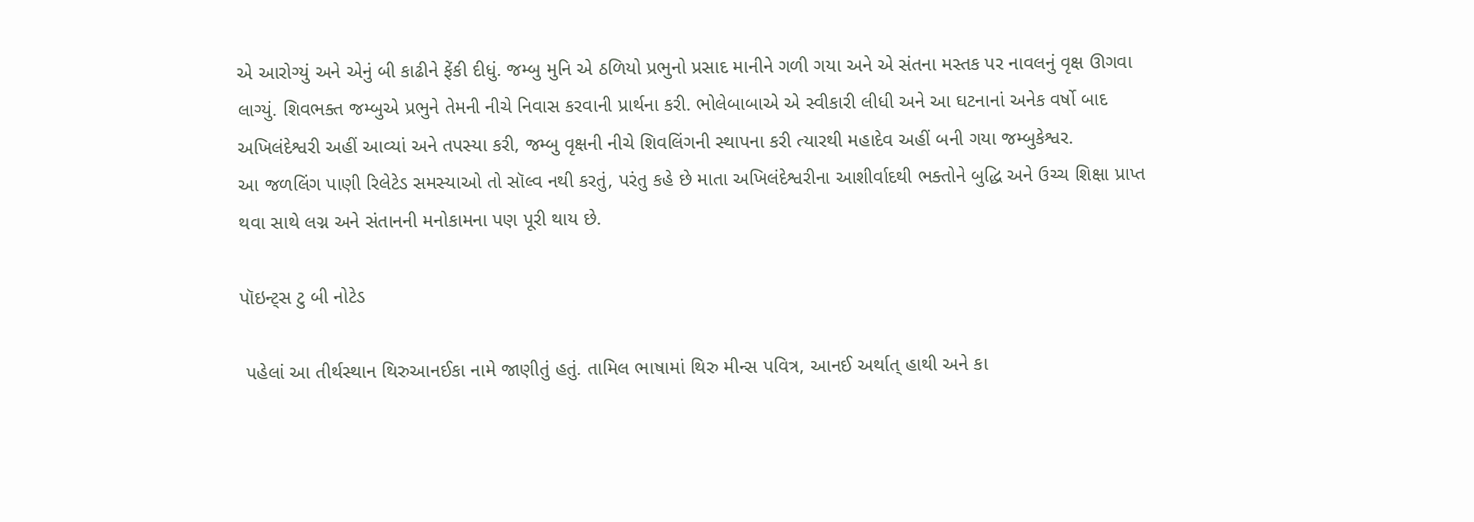એ આરોગ્યું અને એનું બી કાઢીને ફેંકી દીધું. જમ્બુ મુનિ એ ઠળિયો પ્રભુનો પ્રસાદ માનીને ગળી ગયા અને એ સંતના મસ્તક પર નાવલનું વૃક્ષ ઊગવા લાગ્યું. શિવભક્ત જમ્બુએ પ્રભુને તેમની નીચે નિવાસ કરવાની પ્રાર્થના કરી. ભોલેબાબાએ એ સ્વીકારી લીધી અને આ ઘટનાનાં અનેક વર્ષો બાદ અખિલંદેશ્વરી અહીં આવ્યાં અને તપસ્યા કરી, જમ્બુ વૃક્ષની નીચે શિવલિંગની સ્થાપના કરી ત્યારથી મહાદેવ અહીં બની ગયા જમ્બુકેશ્વર.
આ જળલિંગ પાણી રિલેટેડ સમસ્યાઓ તો સૉલ્વ નથી કરતું, પરંતુ કહે છે માતા અખિલંદેશ્વરીના આશીર્વાદથી ભક્તોને બુદ્ધિ અને ઉચ્ચ શિક્ષા પ્રાપ્ત થવા સાથે લગ્ન અને સંતાનની મનોકામના પણ પૂરી થાય છે.

પૉઇન્ટ્સ ટુ બી નોટેડ

 પહેલાં આ તીર્થસ્થાન થિરુઆનઈકા નામે જાણીતું હતું. તામિલ ભાષામાં થિરુ મીન્સ પવિત્ર, આનઈ અર્થાત્ હાથી અને કા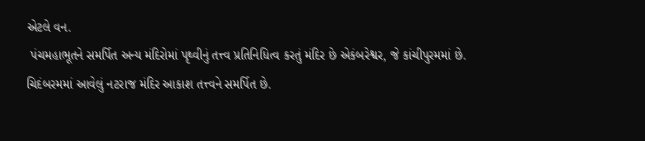એટલે વન.
 પંચમહાભૂતને સમર્પિત અન્ય મંદિરોમાં પૃથ્વીનું તત્ત્વ પ્રતિનિધિત્વ કરતું મંદિર છે એકંબરેશ્વર, જે કાંચીપુરમમાં છે. ચિદંબરમમાં આવેલું નટરાજ મંદિર આકાશ તત્ત્વને સમર્પિત છે.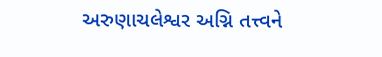અરુણાચલેશ્વર અગ્નિ તત્ત્વને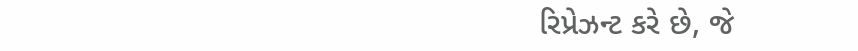રિપ્રેઝન્ટ કરે છે, જે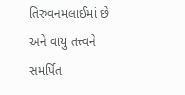તિરુવનમલાઈમાં છે અને વાયુ તત્ત્વને સમર્પિત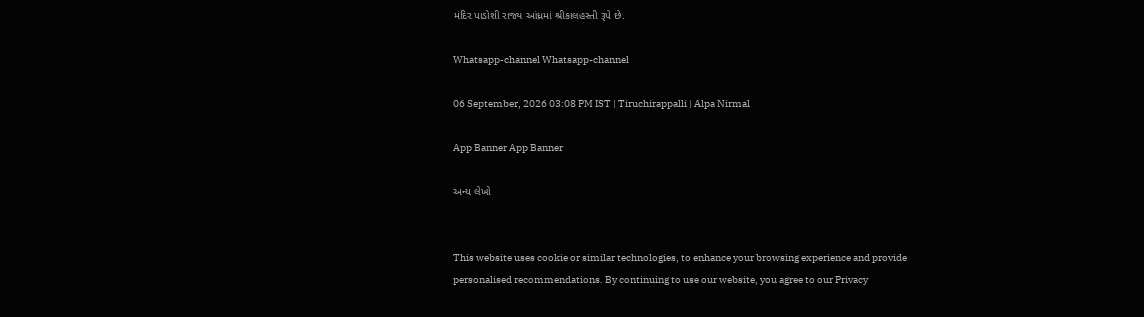મંદિર પાડોશી રાજ્ય આંધ્રમાં શ્રીકાલહસ્તી રૂપે છે.

Whatsapp-channel Whatsapp-channel

06 September, 2026 03:08 PM IST | Tiruchirappalli | Alpa Nirmal

App Banner App Banner

અન્ય લેખો


This website uses cookie or similar technologies, to enhance your browsing experience and provide personalised recommendations. By continuing to use our website, you agree to our Privacy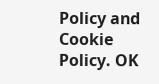Policy and Cookie Policy. OK